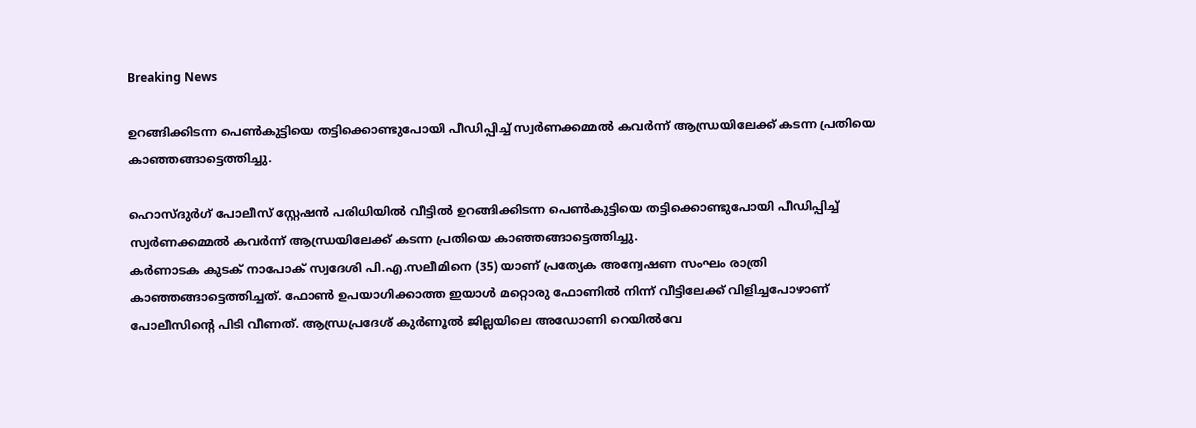Breaking News

ഉറങ്ങിക്കിടന്ന പെൺകുട്ടിയെ തട്ടിക്കൊണ്ടുപോയി പീഡിപ്പിച്ച് സ്വർണക്കമ്മൽ കവർന്ന് ആന്ധ്രയിലേക്ക് കടന്ന പ്രതിയെ കാഞ്ഞങ്ങാട്ടെത്തിച്ചു.

ഹൊസ്ദുർഗ് പോലീസ് സ്റ്റേഷൻ പരിധിയിൽ വീട്ടിൽ ഉറങ്ങിക്കിടന്ന പെൺകുട്ടിയെ തട്ടിക്കൊണ്ടുപോയി പീഡിപ്പിച്ച് സ്വർണക്കമ്മൽ കവർന്ന് ആന്ധ്രയിലേക്ക് കടന്ന പ്രതിയെ കാഞ്ഞങ്ങാട്ടെത്തിച്ചു.
കർണാടക കുടക് നാപോക് സ്വദേശി പി.എ.സലീമിനെ (35) യാണ് പ്രത്യേക അന്വേഷണ സംഘം രാത്രി കാഞ്ഞങ്ങാട്ടെത്തിച്ചത്. ഫോൺ ഉപയാഗിക്കാത്ത ഇയാൾ മറ്റൊരു ഫോണിൽ നിന്ന് വീട്ടിലേക്ക് വിളിച്ചപോഴാണ് പോലീസിന്റെ പിടി വീണത്. ആന്ധ്രപ്രദേശ് കുർണൂൽ ജില്ലയിലെ അഡോണി റെയിൽവേ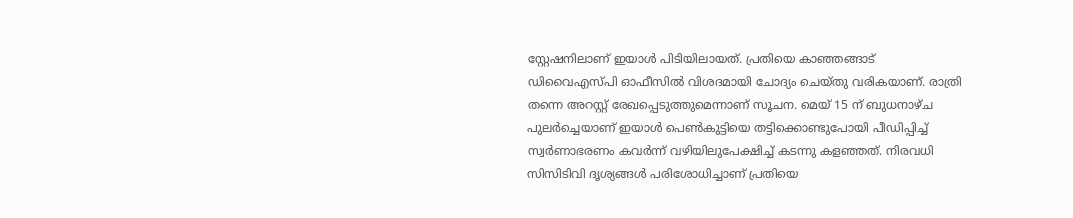സ്റ്റേഷനിലാണ് ഇയാൾ പിടിയിലായത്. പ്രതിയെ കാഞ്ഞങ്ങാട് ഡിവൈഎസ്പി ഓഫീസിൽ വിശദമായി ചോദ്യം ചെയ്തു വരികയാണ്. രാത്രി തന്നെ അറസ്റ്റ് രേഖപ്പെടുത്തുമെന്നാണ് സൂചന. മെയ് 15 ന് ബുധനാഴ്ച പുലർച്ചെയാണ് ഇയാൾ പെൺകുട്ടിയെ തട്ടിക്കൊണ്ടുപോയി പീഡിപ്പിച്ച് സ്വർണാഭരണം കവർന്ന് വഴിയിലുപേക്ഷിച്ച് കടന്നു കളഞ്ഞത്. നിരവധി സിസിടിവി ദൃശ്യങ്ങൾ പരിശോധിച്ചാണ് പ്രതിയെ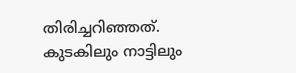തിരിച്ചറിഞ്ഞത്. കുടകിലും നാട്ടിലും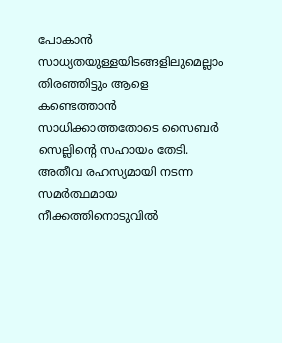പോകാൻ സാധ്യതയുള്ളയിടങ്ങളിലുമെല്ലാം തിരഞ്ഞിട്ടും ആളെ കണ്ടെത്താൻ സാധിക്കാത്തതോടെ സൈബർ സെല്ലിന്റെ സഹായം തേടി. അതീവ രഹസ്യമായി നടന്ന സമർത്ഥമായ നീക്കത്തിനൊടുവിൽ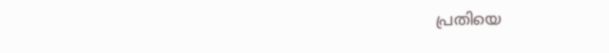പ്രതിയെ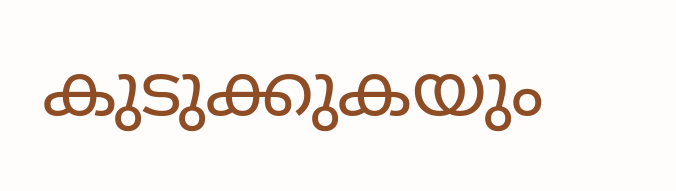കുടുക്കുകയും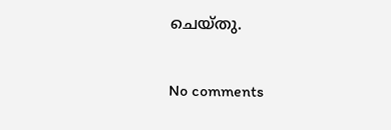ചെയ്തു.

No comments